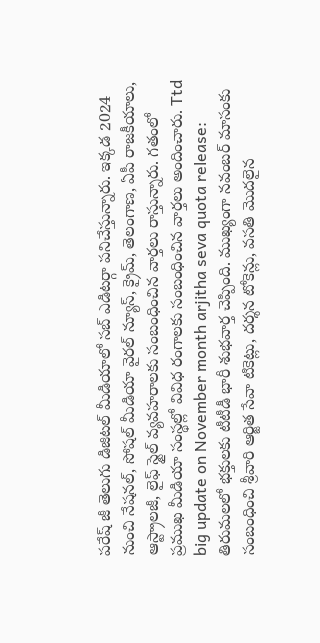పరేష్ జీ తెలుగు డిజిటల్ మీడియాలో సబ్ ఎడిటర్గా పనిచేస్తున్నారు. ఇక్కడ 2024 నుంచి నేషనల్, సోషల్ మీడియా వైరల్ న్యూస్, క్రైమ్, తెలంగాణ, ఏపీ రాజకీయాలు, ఆస్ట్రాలజీ, లైఫ్ స్టైల్ వ్యవహరాలకు సంబంధించిన వార్తలు రాస్తున్నారు. గతంలో ప్రముఖ మీడియా సంస్థల్లో వివిధ రంగాలకు సంబంధించిన వార్తలు అందించారు. Ttd big update on November month arjitha seva quota release: తిరుమలలో భక్తులకు టీటీడీ భారీ శుభవార్త చెప్పింది. ముఖ్యంగా నవంబర్ మాసంకు సంబంధించి శ్రీవారి ఆర్జిత సేవా టికెట్లు, దర్శన టోకెన్లు, వసతి మొదలైన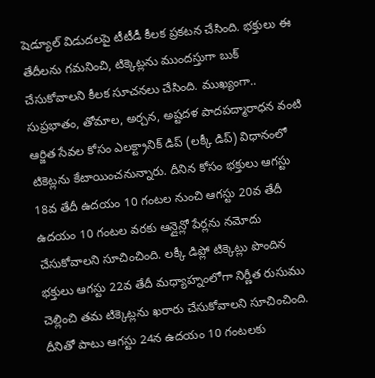షెడ్యూల్ విడుదలపై టీటీడీ కీలక ప్రకటన చేసింది. భక్తులు ఈ తేదీలను గమనించి, టిక్కెట్లను ముందస్తుగా బుక్ చేసుకోవాలని కీలక సూచనలు చేసింది. ముఖ్యంగా.. సుప్రభాతం, తోమాల, అర్చన, అష్టదళ పాదపద్మారాధన వంటి ఆర్జిత సేవల కోసం ఎలక్ట్రానిక్ డిప్ (లక్కీ డిప్) విధానంలో టికెట్లను కేటాయించనున్నారు. దీనిన కోసం భక్తులు ఆగస్టు 18వ తేదీ ఉదయం 10 గంటల నుంచి ఆగస్టు 20వ తేదీ ఉదయం 10 గంటల వరకు ఆన్లైన్లో పేర్లను నమోదు చేసుకోవాలని సూచించింది. లక్కీ డిప్లో టిక్కెట్లు పొందిన భక్తులు ఆగస్టు 22వ తేదీ మధ్యాహ్నంలోగా నిర్ణీత రుసుము చెల్లించి తమ టిక్కెట్లను ఖరారు చేసుకోవాలని సూచించింది. దీనితో పాటు ఆగస్టు 24న ఉదయం 10 గంటలకు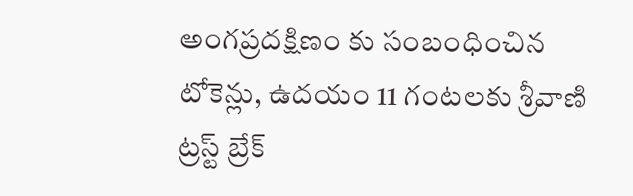అంగప్రదక్షిణం కు సంబంధించిన టోకెన్లు, ఉదయం 11 గంటలకు శ్రీవాణి ట్రస్ట్ బ్రేక్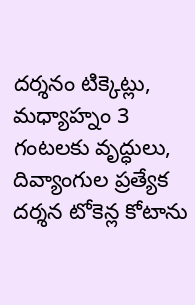దర్శనం టిక్కెట్లు, మధ్యాహ్నం 3 గంటలకు వృద్ధులు, దివ్యాంగుల ప్రత్యేక దర్శన టోకెన్ల కోటాను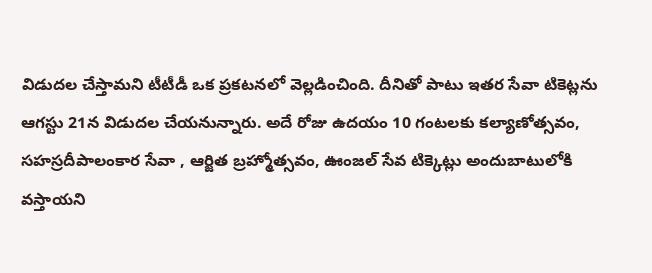విడుదల చేస్తామని టీటీడీ ఒక ప్రకటనలో వెల్లడించింది. దీనితో పాటు ఇతర సేవా టికెట్లను ఆగస్టు 21న విడుదల చేయనున్నారు. అదే రోజు ఉదయం 10 గంటలకు కల్యాణోత్సవం, సహస్రదీపాలంకార సేవా , ఆర్జిత బ్రహ్మోత్సవం, ఊంజల్ సేవ టిక్కెట్లు అందుబాటులోకి వస్తాయని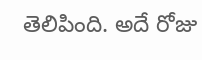తెలిపింది. అదే రోజు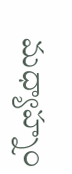మధ్యాహ్నం